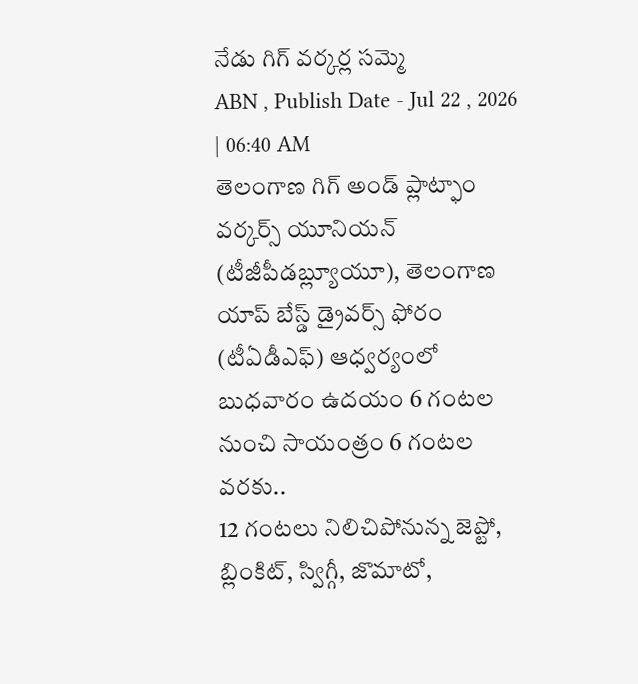నేడు గిగ్ వర్కర్ల సమ్మె
ABN , Publish Date - Jul 22 , 2026 | 06:40 AM
తెలంగాణ గిగ్ అండ్ ప్లాట్ఫాం వర్కర్స్ యూనియన్ (టీజీపీడబ్ల్యూయూ), తెలంగాణ యాప్ బేస్డ్ డ్రైవర్స్ ఫోరం (టీఏడీఎఫ్) ఆధ్వర్యంలో బుధవారం ఉదయం 6 గంటల నుంచి సాయంత్రం 6 గంటల వరకు..
12 గంటలు నిలిచిపోనున్న జెప్టో, బ్లింకిట్, స్విగ్గీ, జొమాటో,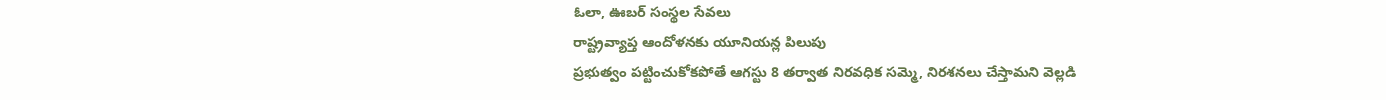ఓలా, ఊబర్ సంస్థల సేవలు
రాష్ట్రవ్యాప్త ఆందోళనకు యూనియన్ల పిలుపు
ప్రభుత్వం పట్టించుకోకపోతే ఆగస్టు 8 తర్వాత నిరవధిక సమ్మె, నిరశనలు చేస్తామని వెల్లడి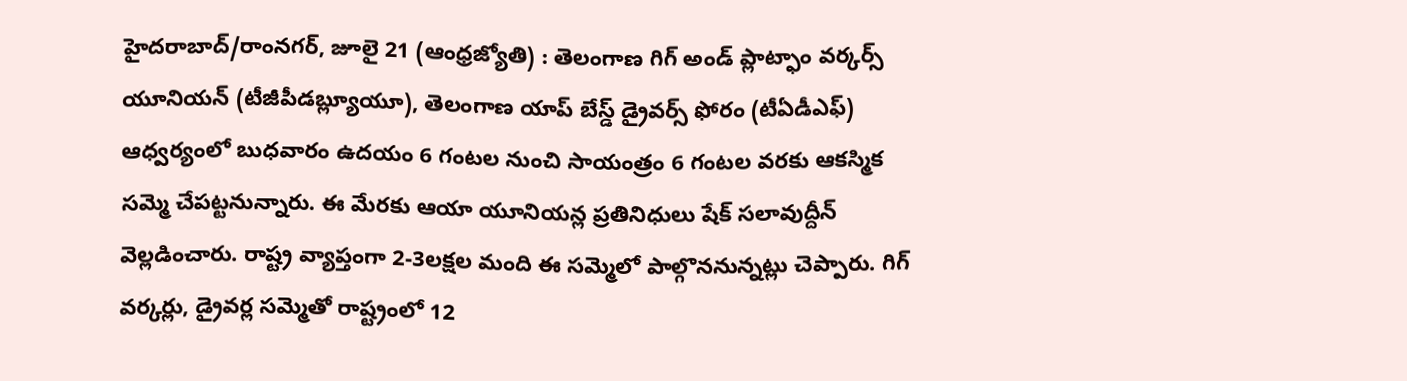హైదరాబాద్/రాంనగర్, జూలై 21 (ఆంధ్రజ్యోతి) : తెలంగాణ గిగ్ అండ్ ప్లాట్ఫాం వర్కర్స్ యూనియన్ (టీజీపీడబ్ల్యూయూ), తెలంగాణ యాప్ బేస్డ్ డ్రైవర్స్ ఫోరం (టీఏడీఎఫ్) ఆధ్వర్యంలో బుధవారం ఉదయం 6 గంటల నుంచి సాయంత్రం 6 గంటల వరకు ఆకస్మిక సమ్మె చేపట్టనున్నారు. ఈ మేరకు ఆయా యూనియన్ల ప్రతినిధులు షేక్ సలావుద్దీన్ వెల్లడించారు. రాష్ట్ర వ్యాప్తంగా 2-3లక్షల మంది ఈ సమ్మెలో పాల్గొననున్నట్లు చెప్పారు. గిగ్ వర్కర్లు, డ్రైవర్ల సమ్మెతో రాష్ట్రంలో 12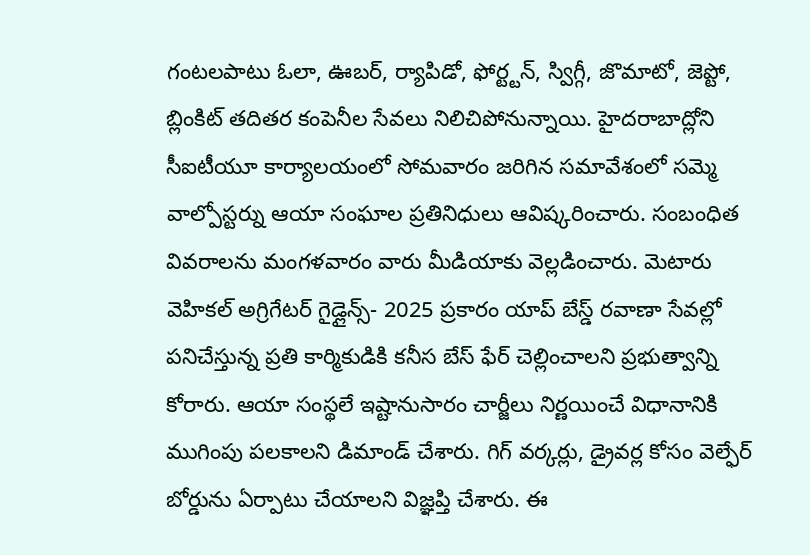గంటలపాటు ఓలా, ఊబర్, ర్యాపిడో, ఫోర్ట్టన్, స్విగ్గీ, జొమాటో, జెప్టో, బ్లింకిట్ తదితర కంపెనీల సేవలు నిలిచిపోనున్నాయి. హైదరాబాద్లోని సీఐటీయూ కార్యాలయంలో సోమవారం జరిగిన సమావేశంలో సమ్మె వాల్పోస్టర్ను ఆయా సంఘాల ప్రతినిధులు ఆవిష్కరించారు. సంబంధిత వివరాలను మంగళవారం వారు మీడియాకు వెల్లడించారు. మెటారు వెహికల్ అగ్రిగేటర్ గైడ్లైన్స్- 2025 ప్రకారం యాప్ బేస్డ్ రవాణా సేవల్లో పనిచేస్తున్న ప్రతి కార్మికుడికి కనీస బేస్ ఫేర్ చెల్లించాలని ప్రభుత్వాన్ని కోరారు. ఆయా సంస్థలే ఇష్టానుసారం చార్జీలు నిర్ణయించే విధానానికి ముగింపు పలకాలని డిమాండ్ చేశారు. గిగ్ వర్కర్లు, డ్రైవర్ల కోసం వెల్ఫేర్ బోర్డును ఏర్పాటు చేయాలని విజ్ఞప్తి చేశారు. ఈ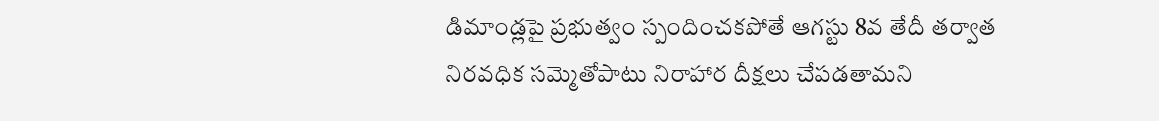డిమాండ్లపై ప్రభుత్వం స్పందించకపోతే ఆగస్టు 8వ తేదీ తర్వాత నిరవధిక సమ్మెతోపాటు నిరాహార దీక్షలు చేపడతామని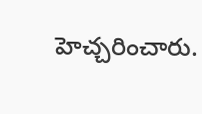హెచ్చరించారు.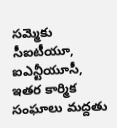సమ్మెకు సీఐటీయూ, ఐఎన్టీయూసీ, ఇతర కార్మిక సంఘాలు మద్దతు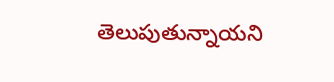తెలుపుతున్నాయని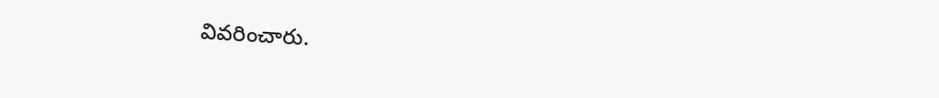వివరించారు.